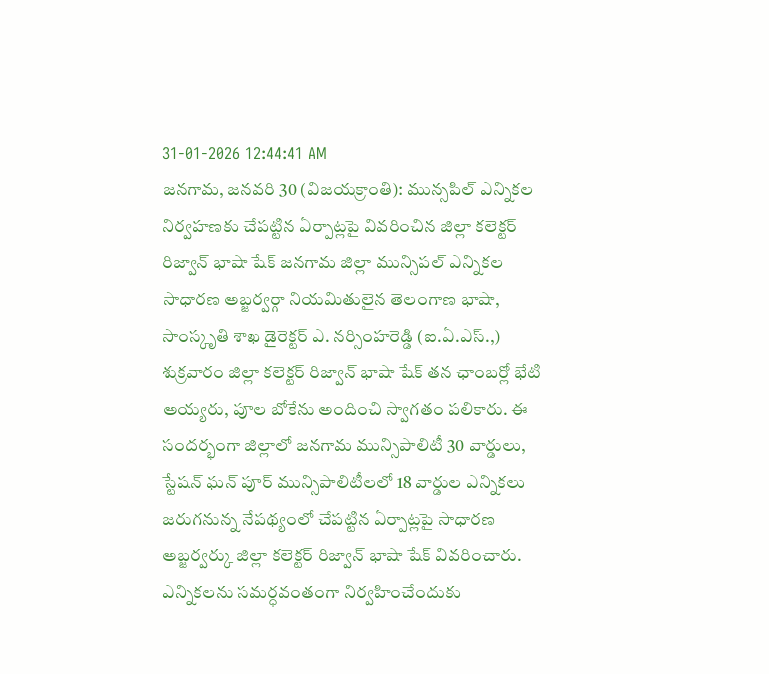31-01-2026 12:44:41 AM
జనగామ, జనవరి 30 (విజయక్రాంతి): మున్సపిల్ ఎన్నికల నిర్వహణకు చేపట్టిన ఏర్పాట్లపై వివరించిన జిల్లా కలెక్టర్ రిజ్వాన్ భాషా షేక్ జనగామ జిల్లా మున్సిపల్ ఎన్నికల సాధారణ అబ్జర్వర్గా నియమితులైన తెలంగాణ భాషా, సాంస్కృతి శాఖ డైరెక్టర్ ఎ. నర్సింహరెడ్డి (ఐ.ఏ.ఎస్.,) శుక్రవారం జిల్లా కలెక్టర్ రిజ్వాన్ భాషా షేక్ తన ఛాంబర్లో భేటి అయ్యరు, పూల బోకేను అందించి స్వాగతం పలికారు. ఈ సందర్భంగా జిల్లాలో జనగామ మున్సిపాలిటీ 30 వార్డులు, స్టేషన్ ఘన్ పూర్ మున్సిపాలిటీలలో 18 వార్డుల ఎన్నికలు జరుగనున్న నేపథ్యంలో చేపట్టిన ఏర్పాట్లపై సాధారణ అబ్జర్వర్కు జిల్లా కలెక్టర్ రిజ్వాన్ భాషా షేక్ వివరించారు.
ఎన్నికలను సమర్ధవంతంగా నిర్వహించేందుకు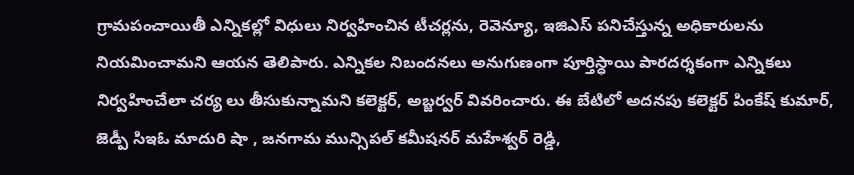గ్రామపంచాయితీ ఎన్నికల్లో విధులు నిర్వహించిన టీచర్లను, రెవెన్యూ, ఇజిఎస్ పనిచేస్తున్న అధికారులను నియమించామని ఆయన తెలిపారు. ఎన్నికల నిబందనలు అనుగుణంగా పూర్తిస్ధాయి పారదర్శకంగా ఎన్నికలు నిర్వహించేలా చర్య లు తీసుకున్నామని కలెక్టర్, అబ్జర్వర్ వివరించారు. ఈ బేటిలో అదనపు కలెక్టర్ పింకేష్ కుమార్, జెడ్పీ సిఇఓ మాదురి షా , జనగామ మున్సిపల్ కమీషనర్ మహేశ్వర్ రెడ్డి,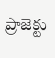ప్రాజెక్టు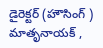డైరెక్టర్ (హౌసింగ్ ) మాతృనాయక్ ,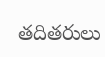తదితరులు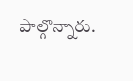పాల్గొన్నారు.